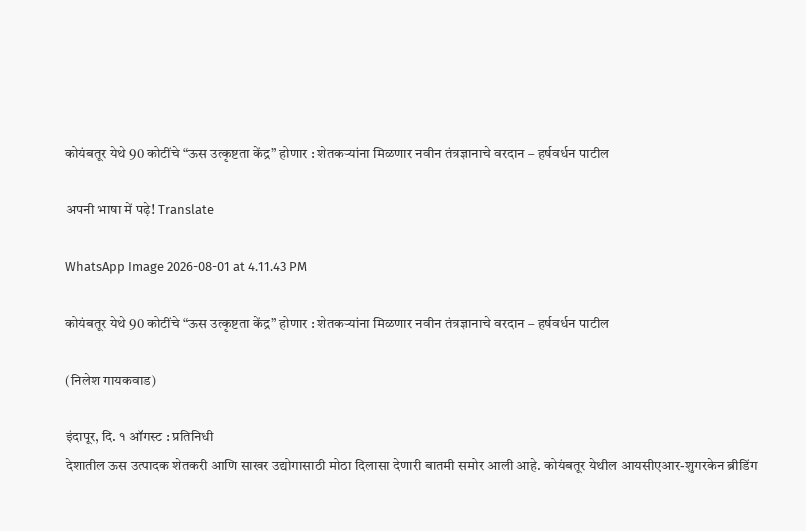कोयंबतूर येथे 90 कोटींचे “ऊस उत्कृष्टता केंद्र” होणार : शेतकऱ्यांना मिळणार नवीन तंत्रज्ञानाचे वरदान – हर्षवर्धन पाटील

अपनी भाषा में पढ़े! Translate

WhatsApp Image 2026-08-01 at 4.11.43 PM

कोयंबतूर येथे 90 कोटींचे “ऊस उत्कृष्टता केंद्र” होणार : शेतकऱ्यांना मिळणार नवीन तंत्रज्ञानाचे वरदान – हर्षवर्धन पाटील

(निलेश गायकवाड)

इंदापूर, दि. १ ऑगस्ट : प्रतिनिधी
देशातील ऊस उत्पादक शेतकरी आणि साखर उद्योगासाठी मोठा दिलासा देणारी बातमी समोर आली आहे. कोयंबतूर येथील आयसीएआर-शुगरकेन ब्रीडिंग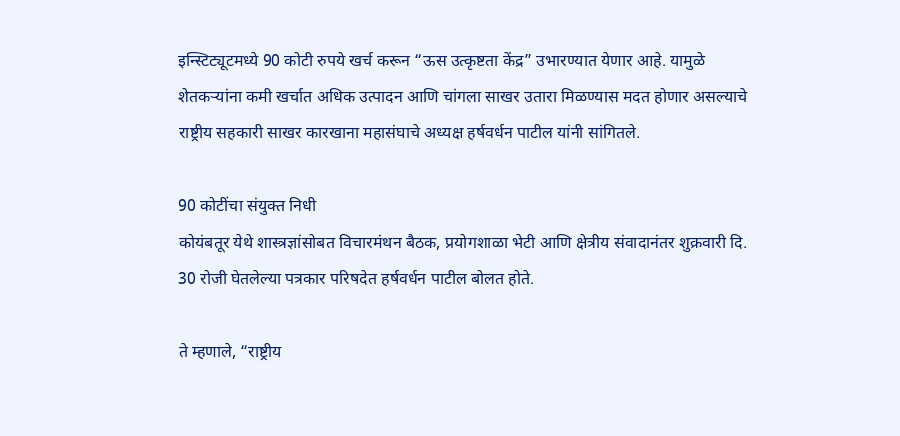इन्स्टिट्यूटमध्ये 90 कोटी रुपये खर्च करून “ऊस उत्कृष्टता केंद्र” उभारण्यात येणार आहे. यामुळे शेतकऱ्यांना कमी खर्चात अधिक उत्पादन आणि चांगला साखर उतारा मिळण्यास मदत होणार असल्याचे राष्ट्रीय सहकारी साखर कारखाना महासंघाचे अध्यक्ष हर्षवर्धन पाटील यांनी सांगितले.

90 कोटींचा संयुक्त निधी
कोयंबतूर येथे शास्त्रज्ञांसोबत विचारमंथन बैठक, प्रयोगशाळा भेटी आणि क्षेत्रीय संवादानंतर शुक्रवारी दि. 30 रोजी घेतलेल्या पत्रकार परिषदेत हर्षवर्धन पाटील बोलत होते.

ते म्हणाले, “राष्ट्रीय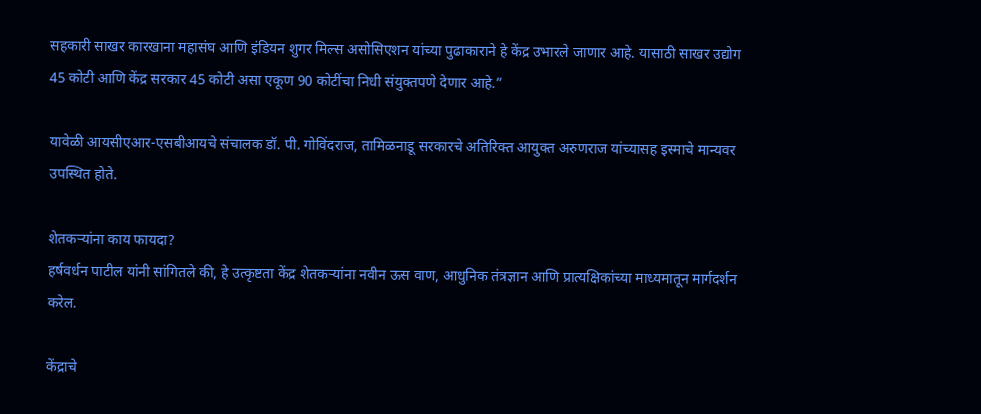सहकारी साखर कारखाना महासंघ आणि इंडियन शुगर मिल्स असोसिएशन यांच्या पुढाकाराने हे केंद्र उभारले जाणार आहे. यासाठी साखर उद्योग 45 कोटी आणि केंद्र सरकार 45 कोटी असा एकूण 90 कोटींचा निधी संयुक्तपणे देणार आहे.”

यावेळी आयसीएआर-एसबीआयचे संचालक डॉ. पी. गोविंदराज, तामिळनाडू सरकारचे अतिरिक्त आयुक्त अरुणराज यांच्यासह इस्माचे मान्यवर उपस्थित होते.

शेतकऱ्यांना काय फायदा?
हर्षवर्धन पाटील यांनी सांगितले की, हे उत्कृष्टता केंद्र शेतकऱ्यांना नवीन ऊस वाण, आधुनिक तंत्रज्ञान आणि प्रात्यक्षिकांच्या माध्यमातून मार्गदर्शन करेल.

केंद्राचे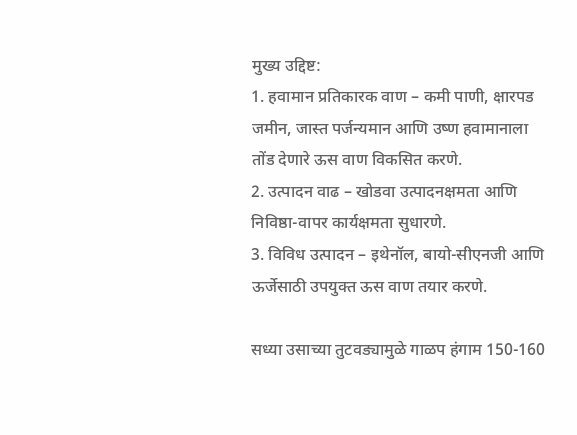मुख्य उद्दिष्ट:
1. हवामान प्रतिकारक वाण – कमी पाणी, क्षारपड जमीन, जास्त पर्जन्यमान आणि उष्ण हवामानाला तोंड देणारे ऊस वाण विकसित करणे.
2. उत्पादन वाढ – खोडवा उत्पादनक्षमता आणि निविष्ठा-वापर कार्यक्षमता सुधारणे.
3. विविध उत्पादन – इथेनॉल, बायो-सीएनजी आणि ऊर्जेसाठी उपयुक्त ऊस वाण तयार करणे.

सध्या उसाच्या तुटवड्यामुळे गाळप हंगाम 150-160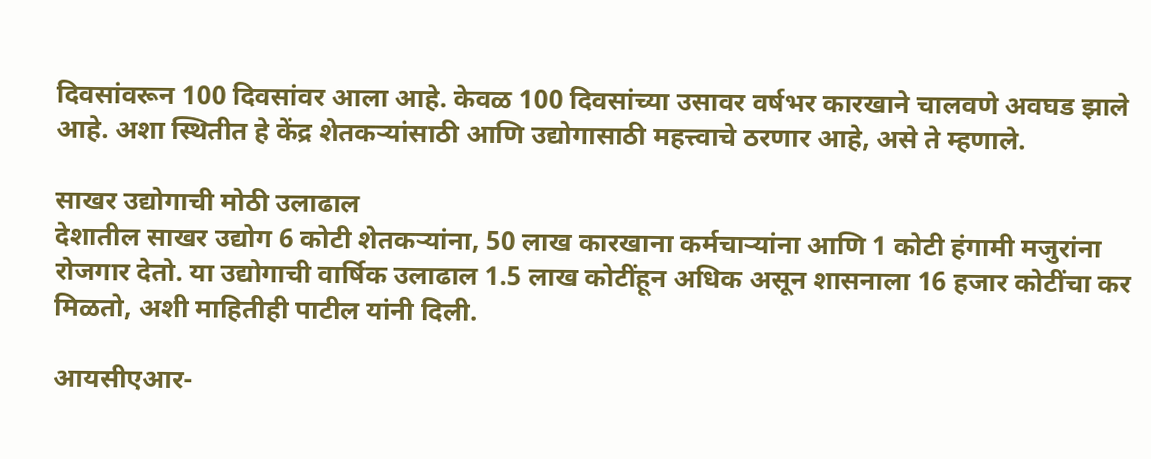दिवसांवरून 100 दिवसांवर आला आहे. केवळ 100 दिवसांच्या उसावर वर्षभर कारखाने चालवणे अवघड झाले आहे. अशा स्थितीत हे केंद्र शेतकऱ्यांसाठी आणि उद्योगासाठी महत्त्वाचे ठरणार आहे, असे ते म्हणाले.

साखर उद्योगाची मोठी उलाढाल
देशातील साखर उद्योग 6 कोटी शेतकऱ्यांना, 50 लाख कारखाना कर्मचाऱ्यांना आणि 1 कोटी हंगामी मजुरांना रोजगार देतो. या उद्योगाची वार्षिक उलाढाल 1.5 लाख कोटींहून अधिक असून शासनाला 16 हजार कोटींचा कर मिळतो, अशी माहितीही पाटील यांनी दिली.

आयसीएआर-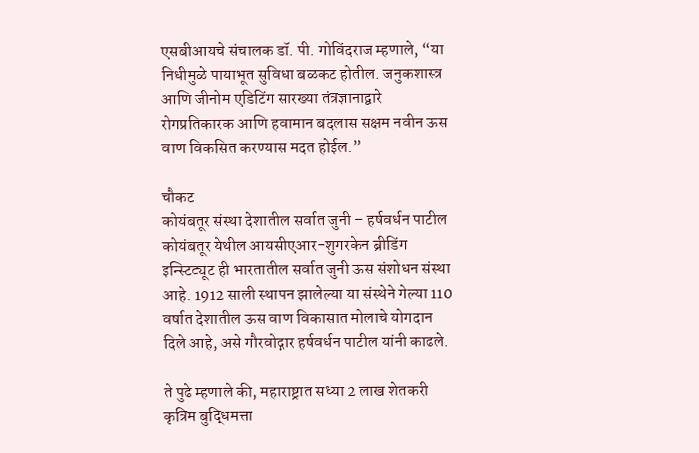एसबीआयचे संचालक डॉ. पी. गोविंदराज म्हणाले, “या निधीमुळे पायाभूत सुविधा बळकट होतील. जनुकशास्त्र आणि जीनोम एडिटिंग सारख्या तंत्रज्ञानाद्वारे रोगप्रतिकारक आणि हवामान बदलास सक्षम नवीन ऊस वाण विकसित करण्यास मदत होईल.”

चौकट
कोयंबतूर संस्था देशातील सर्वात जुनी – हर्षवर्धन पाटील
कोयंबतूर येथील आयसीएआर-शुगरकेन ब्रीडिंग इन्स्टिट्यूट ही भारतातील सर्वात जुनी ऊस संशोधन संस्था आहे. 1912 साली स्थापन झालेल्या या संस्थेने गेल्या 110 वर्षात देशातील ऊस वाण विकासात मोलाचे योगदान दिले आहे, असे गौरवोद्गार हर्षवर्धन पाटील यांनी काढले.

ते पुढे म्हणाले की, महाराष्ट्रात सध्या 2 लाख शेतकरी कृत्रिम बुद्धिमत्ता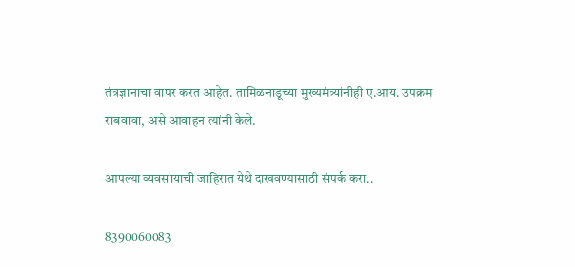तंत्रज्ञानाचा वापर करत आहेत. तामिळनाडूच्या मुख्यमंत्र्यांनीही ए.आय. उपक्रम राबवावा, असे आवाहन त्यांनी केले.

आपल्या व्यवसायाची जाहिरात येथे दाखवण्यासाठी संपर्क करा..

8390060083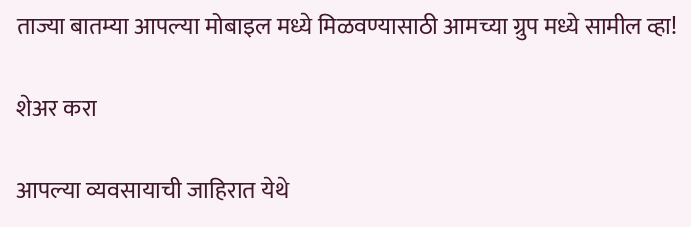ताज्या बातम्या आपल्या मोबाइल मध्ये मिळवण्यासाठी आमच्या ग्रुप मध्ये सामील व्हा!

शेअर करा

आपल्या व्यवसायाची जाहिरात येथे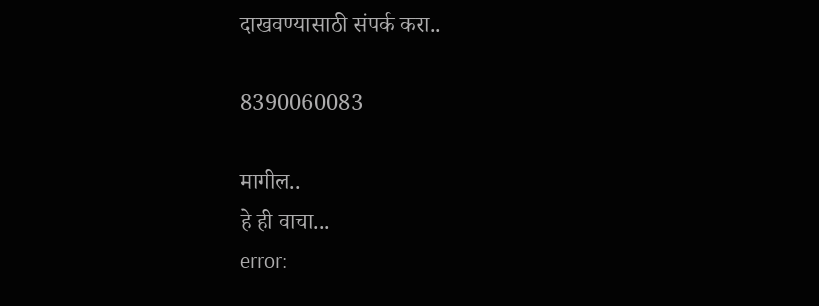दाखवण्यासाठी संपर्क करा..

8390060083

मागील..
हे ही वाचा...
error: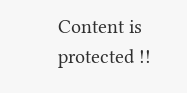Content is protected !!